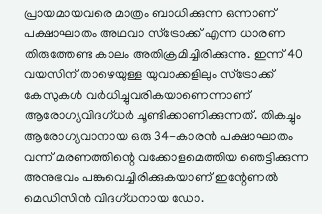പ്രായമായവരെ മാത്രം ബാധിക്കുന്ന ഒന്നാണ് പക്ഷാഘാതം അഥവാ സ്ട്രോക്ക് എന്ന ധാരണ തിരുത്തേണ്ട കാലം അതിക്രമിച്ചിരിക്കുന്നു. ഇന്ന് 40 വയസിന് താഴെയുള്ള യുവാക്കളിലും സ്ട്രോക്ക് കേസുകൾ വർധിച്ചുവരികയാണെന്നാണ് ആരോഗ്യവിദഗ്ധർ ചൂണ്ടിക്കാണിക്കുന്നത്. തികച്ചും ആരോഗ്യവാനായ ഒരു 34-കാരൻ പക്ഷാഘാതം വന്ന് മരണത്തിന്റെ വക്കോളമെത്തിയ ഞെട്ടിക്കുന്ന അനുഭവം പങ്കുവെച്ചിരിക്കുകയാണ് ഇന്റേണൽ മെഡിസിൻ വിദഗ്ധനായ ഡോ.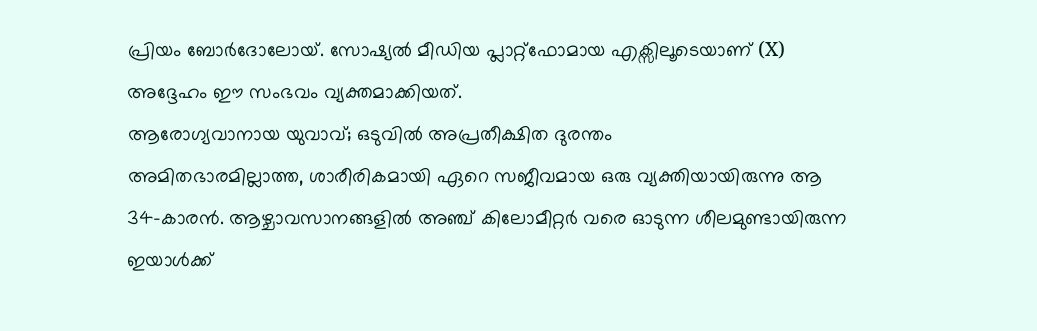പ്രിയം ബോർദോലോയ്. സോഷ്യൽ മീഡിയ പ്ലാറ്റ്ഫോമായ എക്സിലൂടെയാണ് (X) അദ്ദേഹം ഈ സംഭവം വ്യക്തമാക്കിയത്.
ആരോഗ്യവാനായ യുവാവ്; ഒടുവിൽ അപ്രതീക്ഷിത ദുരന്തം
അമിതഭാരമില്ലാത്ത, ശാരീരികമായി ഏറെ സജീവമായ ഒരു വ്യക്തിയായിരുന്നു ആ 34-കാരൻ. ആഴ്ചാവസാനങ്ങളിൽ അഞ്ച് കിലോമീറ്റർ വരെ ഓടുന്ന ശീലമുണ്ടായിരുന്ന ഇയാൾക്ക്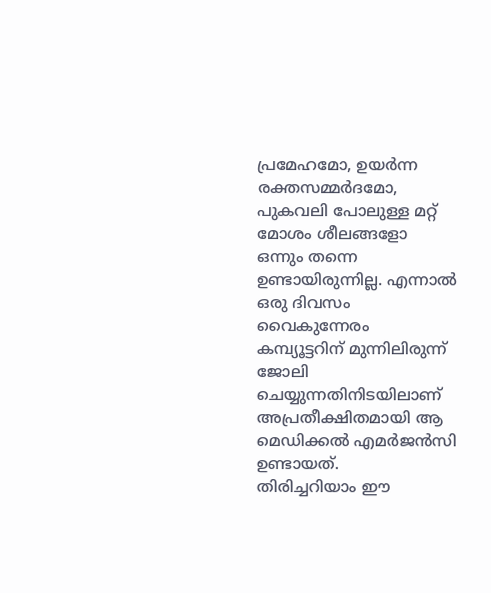പ്രമേഹമോ, ഉയർന്ന രക്തസമ്മർദമോ, പുകവലി പോലുള്ള മറ്റ് മോശം ശീലങ്ങളോ ഒന്നും തന്നെ ഉണ്ടായിരുന്നില്ല. എന്നാൽ ഒരു ദിവസം വൈകുന്നേരം കമ്പ്യൂട്ടറിന് മുന്നിലിരുന്ന് ജോലി ചെയ്യുന്നതിനിടയിലാണ് അപ്രതീക്ഷിതമായി ആ മെഡിക്കൽ എമർജൻസി ഉണ്ടായത്.
തിരിച്ചറിയാം ഈ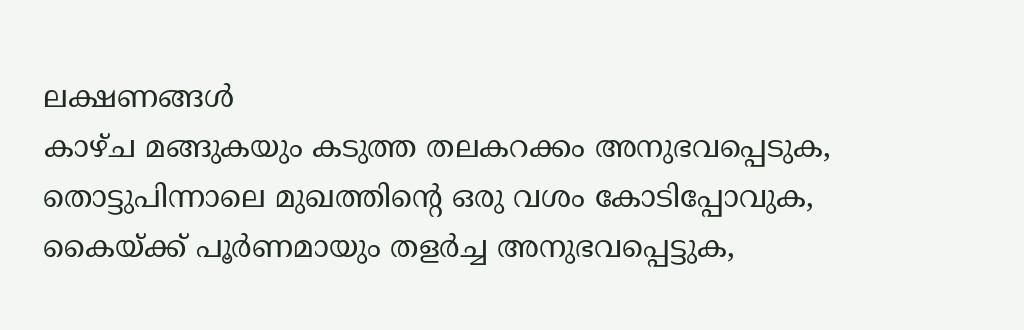ലക്ഷണങ്ങൾ
കാഴ്ച മങ്ങുകയും കടുത്ത തലകറക്കം അനുഭവപ്പെടുക, തൊട്ടുപിന്നാലെ മുഖത്തിന്റെ ഒരു വശം കോടിപ്പോവുക, കൈയ്ക്ക് പൂർണമായും തളർച്ച അനുഭവപ്പെട്ടുക,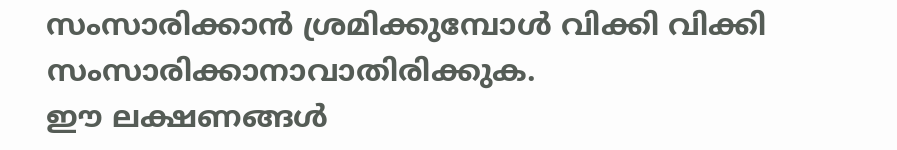സംസാരിക്കാൻ ശ്രമിക്കുമ്പോൾ വിക്കി വിക്കി സംസാരിക്കാനാവാതിരിക്കുക.
ഈ ലക്ഷണങ്ങൾ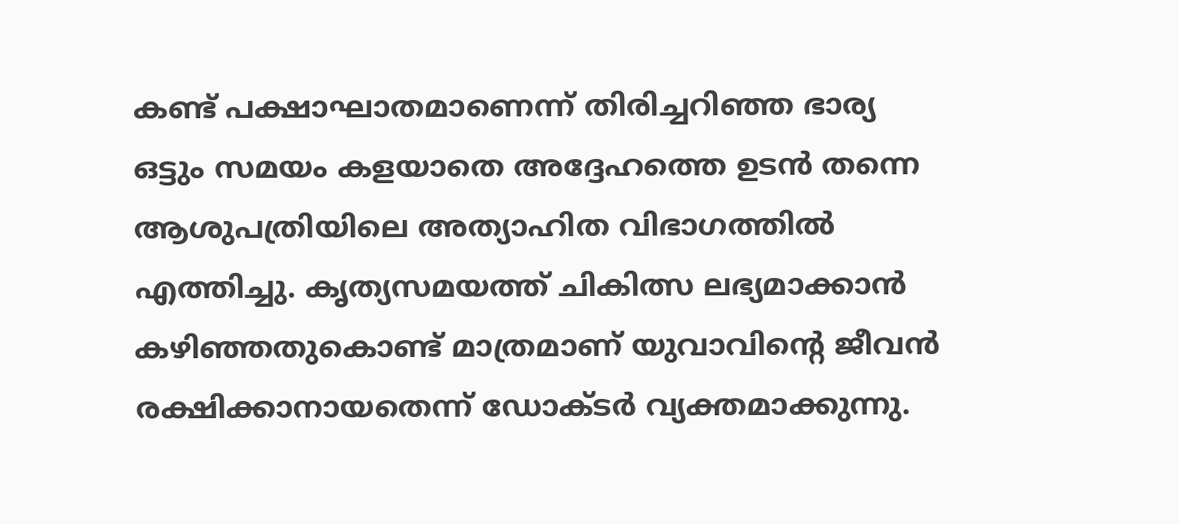കണ്ട് പക്ഷാഘാതമാണെന്ന് തിരിച്ചറിഞ്ഞ ഭാര്യ ഒട്ടും സമയം കളയാതെ അദ്ദേഹത്തെ ഉടൻ തന്നെ ആശുപത്രിയിലെ അത്യാഹിത വിഭാഗത്തിൽ എത്തിച്ചു. കൃത്യസമയത്ത് ചികിത്സ ലഭ്യമാക്കാൻ കഴിഞ്ഞതുകൊണ്ട് മാത്രമാണ് യുവാവിന്റെ ജീവൻ രക്ഷിക്കാനായതെന്ന് ഡോക്ടർ വ്യക്തമാക്കുന്നു.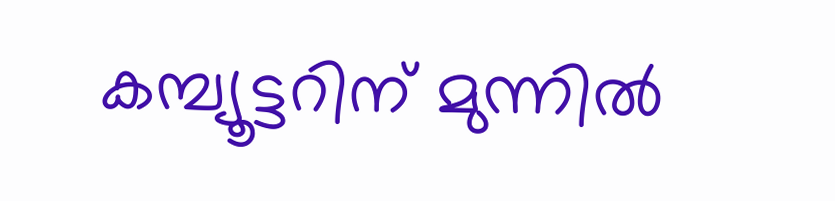കമ്പ്യൂട്ടറിന് മുന്നിൽ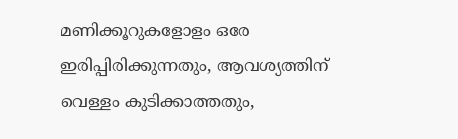മണിക്കൂറുകളോളം ഒരേ ഇരിപ്പിരിക്കുന്നതും, ആവശ്യത്തിന് വെള്ളം കുടിക്കാത്തതും,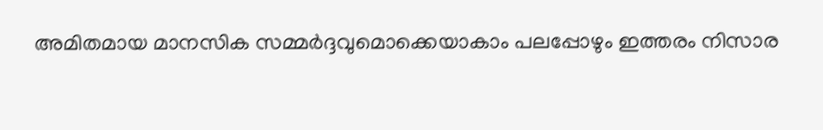അമിതമായ മാനസിക സമ്മർദ്ദവുമൊക്കെയാകാം പലപ്പോഴും ഇത്തരം നിസാര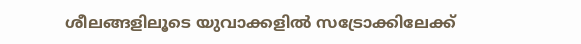ശീലങ്ങളിലൂടെ യുവാക്കളിൽ സട്രോക്കിലേക്ക്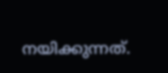നയിക്കുന്നത്.